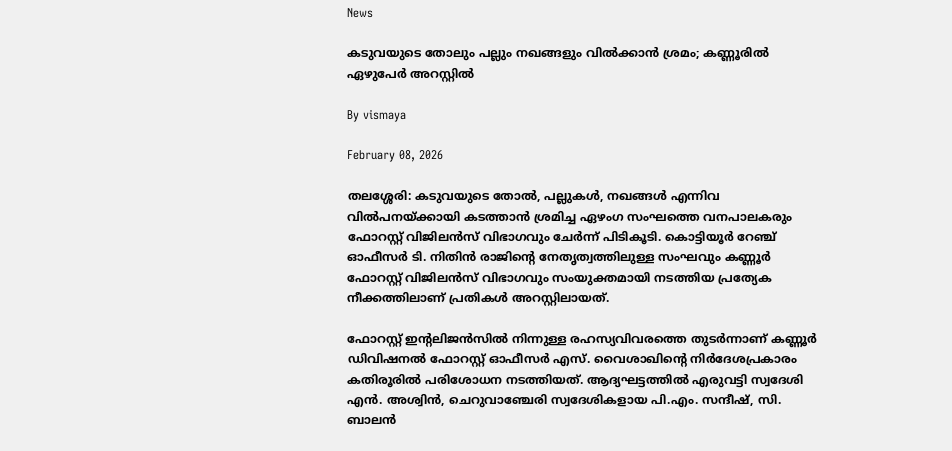News

കടുവയുടെ തോലും പല്ലും നഖങ്ങളും വില്‍ക്കാന്‍ ശ്രമം; കണ്ണൂരില്‍ ഏഴുപേര്‍ അറസ്റ്റില്‍

By vismaya

February 08, 2026

തലശ്ശേരി: കടുവയുടെ തോല്‍, പല്ലുകള്‍, നഖങ്ങള്‍ എന്നിവ വില്‍പനയ്ക്കായി കടത്താന്‍ ശ്രമിച്ച ഏഴംഗ സംഘത്തെ വനപാലകരും ഫോറസ്റ്റ് വിജിലന്‍സ് വിഭാഗവും ചേര്‍ന്ന് പിടികൂടി. കൊട്ടിയൂര്‍ റേഞ്ച് ഓഫീസര്‍ ടി. നിതിന്‍ രാജിന്റെ നേതൃത്വത്തിലുള്ള സംഘവും കണ്ണൂര്‍ ഫോറസ്റ്റ് വിജിലന്‍സ് വിഭാഗവും സംയുക്തമായി നടത്തിയ പ്രത്യേക നീക്കത്തിലാണ് പ്രതികള്‍ അറസ്റ്റിലായത്.

ഫോറസ്റ്റ് ഇന്റലിജന്‍സില്‍ നിന്നുള്ള രഹസ്യവിവരത്തെ തുടര്‍ന്നാണ് കണ്ണൂര്‍ ഡിവിഷനല്‍ ഫോറസ്റ്റ് ഓഫീസര്‍ എസ്. വൈശാഖിന്റെ നിര്‍ദേശപ്രകാരം കതിരൂരില്‍ പരിശോധന നടത്തിയത്. ആദ്യഘട്ടത്തില്‍ എരുവട്ടി സ്വദേശി എന്‍. അശ്വിന്‍, ചെറുവാഞ്ചേരി സ്വദേശികളായ പി.എം. സന്ദീഷ്, സി. ബാലന്‍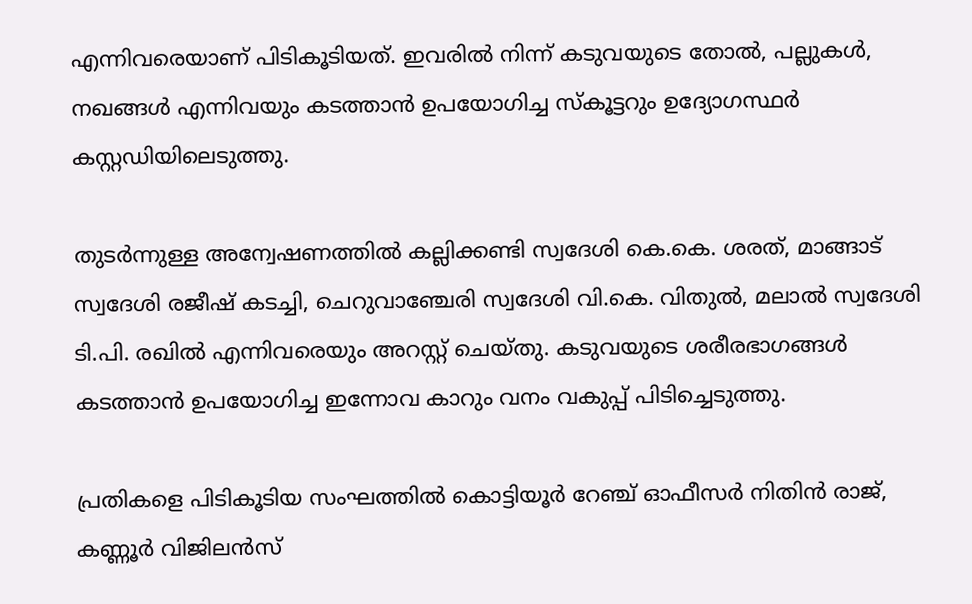എന്നിവരെയാണ് പിടികൂടിയത്. ഇവരില്‍ നിന്ന് കടുവയുടെ തോല്‍, പല്ലുകള്‍, നഖങ്ങള്‍ എന്നിവയും കടത്താന്‍ ഉപയോഗിച്ച സ്‌കൂട്ടറും ഉദ്യോഗസ്ഥര്‍ കസ്റ്റഡിയിലെടുത്തു.

തുടര്‍ന്നുള്ള അന്വേഷണത്തില്‍ കല്ലിക്കണ്ടി സ്വദേശി കെ.കെ. ശരത്, മാങ്ങാട് സ്വദേശി രജീഷ് കടച്ചി, ചെറുവാഞ്ചേരി സ്വദേശി വി.കെ. വിതുല്‍, മലാല്‍ സ്വദേശി ടി.പി. രഖില്‍ എന്നിവരെയും അറസ്റ്റ് ചെയ്തു. കടുവയുടെ ശരീരഭാഗങ്ങള്‍ കടത്താന്‍ ഉപയോഗിച്ച ഇന്നോവ കാറും വനം വകുപ്പ് പിടിച്ചെടുത്തു.

പ്രതികളെ പിടികൂടിയ സംഘത്തില്‍ കൊട്ടിയൂര്‍ റേഞ്ച് ഓഫീസര്‍ നിതിന്‍ രാജ്, കണ്ണൂര്‍ വിജിലന്‍സ്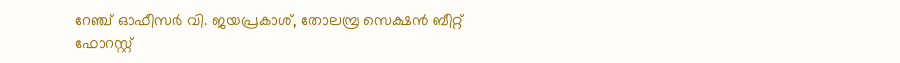റേഞ്ച് ഓഫീസര്‍ വി. ജയപ്രകാശ്, തോലമ്പ്ര സെക്ഷന്‍ ബീറ്റ് ഫോറസ്റ്റ്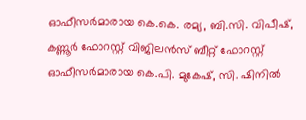ഓഫീസര്‍മാരായ കെ.കെ. രമ്യ, ബി.സി. വിപീഷ്, കണ്ണൂര്‍ ഫോറസ്റ്റ് വിജിലന്‍സ് ബീറ്റ് ഫോറസ്റ്റ് ഓഫീസര്‍മാരായ കെ.പി. മുകേഷ്, സി. ഷിനില്‍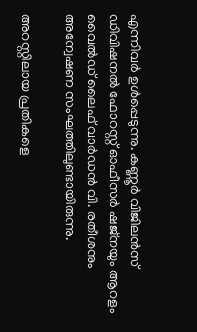എന്നിവര്‍ ഉള്‍പ്പെടുന്നു. കണ്ണൂര്‍ വിജിലന്‍സ് ഡിവിഷനല്‍ ഫോറസ്റ്റ് ഓഫീസര്‍ ഷജ്‌നയും ആറളം വൈല്‍ഡ് ലൈഫ് വാര്‍ഡന്‍ വി. രതീശനും അന്വേഷണ സംഘത്തിലുണ്ടായിരുന്നു.

അറസ്റ്റിലായ പ്രതികളെ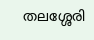തലശ്ശേരി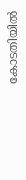കോടതിയില്‍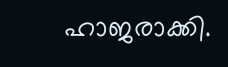ഹാജരാക്കി.